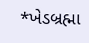*ખેડબ્રહ્મા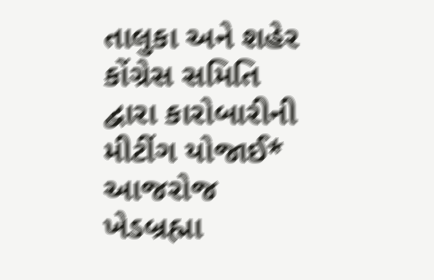તાલુકા અને શહેર કોંગ્રેસ સમિતિ દ્વારા કારોબારીની મીટીંગ યોજાઈ* આજરોજ ખેડબ્રહ્મા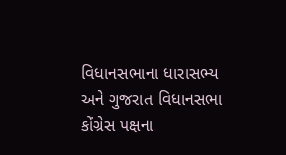વિધાનસભાના ધારાસભ્ય અને ગુજરાત વિધાનસભા કોંગ્રેસ પક્ષના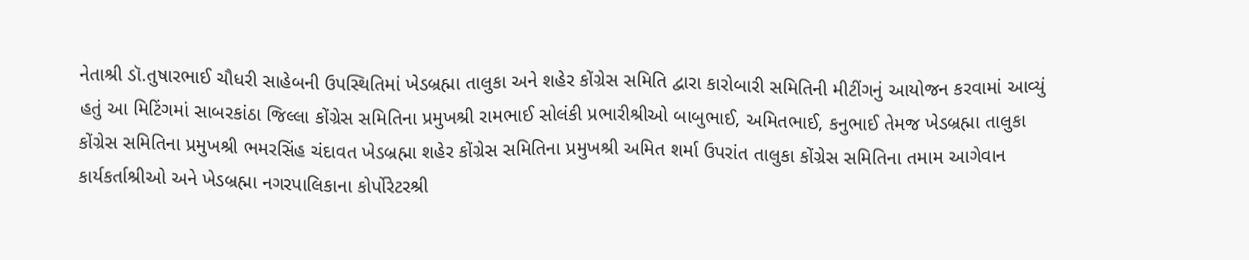નેતાશ્રી ડૉ.તુષારભાઈ ચૌધરી સાહેબની ઉપસ્થિતિમાં ખેડબ્રહ્મા તાલુકા અને શહેર કોંગ્રેસ સમિતિ દ્વારા કારોબારી સમિતિની મીટીંગનું આયોજન કરવામાં આવ્યું હતું આ મિટિંગમાં સાબરકાંઠા જિલ્લા કોંગ્રેસ સમિતિના પ્રમુખશ્રી રામભાઈ સોલંકી પ્રભારીશ્રીઓ બાબુભાઈ, અમિતભાઈ, કનુભાઈ તેમજ ખેડબ્રહ્મા તાલુકા કોંગ્રેસ સમિતિના પ્રમુખશ્રી ભમરસિંહ ચંદાવત ખેડબ્રહ્મા શહેર કોંગ્રેસ સમિતિના પ્રમુખશ્રી અમિત શર્મા ઉપરાંત તાલુકા કોંગ્રેસ સમિતિના તમામ આગેવાન કાર્યકર્તાશ્રીઓ અને ખેડબ્રહ્મા નગરપાલિકાના કોર્પોરેટરશ્રી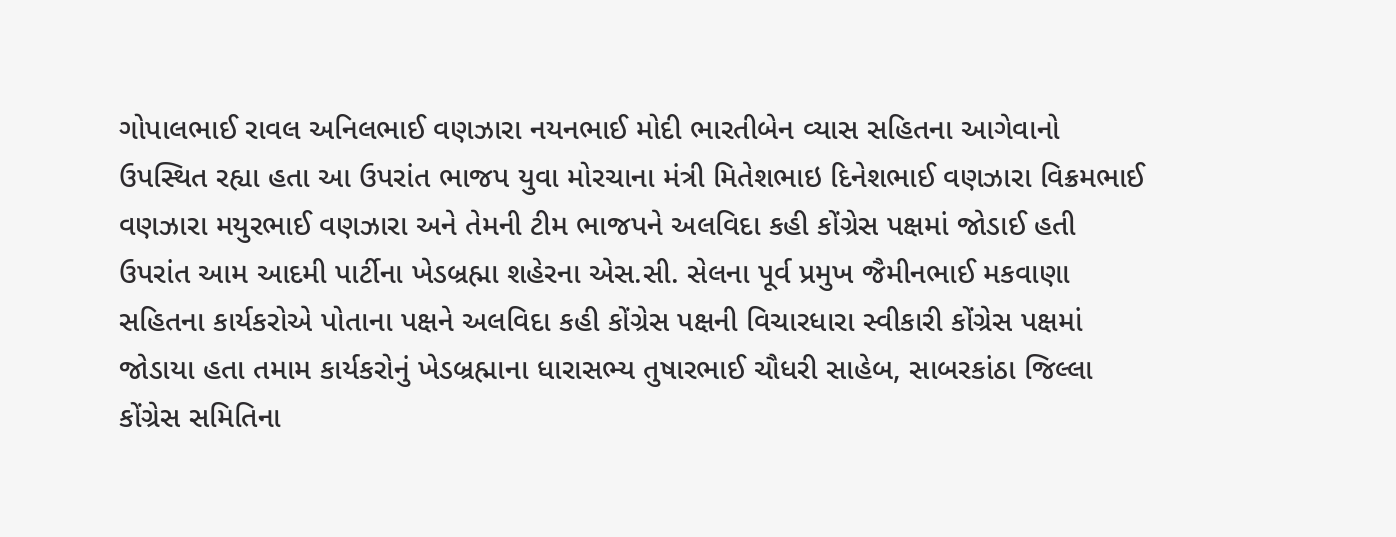ગોપાલભાઈ રાવલ અનિલભાઈ વણઝારા નયનભાઈ મોદી ભારતીબેન વ્યાસ સહિતના આગેવાનો ઉપસ્થિત રહ્યા હતા આ ઉપરાંત ભાજપ યુવા મોરચાના મંત્રી મિતેશભાઇ દિનેશભાઈ વણઝારા વિક્રમભાઈ વણઝારા મયુરભાઈ વણઝારા અને તેમની ટીમ ભાજપને અલવિદા કહી કોંગ્રેસ પક્ષમાં જોડાઈ હતી ઉપરાંત આમ આદમી પાર્ટીના ખેડબ્રહ્મા શહેરના એસ.સી. સેલના પૂર્વ પ્રમુખ જૈમીનભાઈ મકવાણા સહિતના કાર્યકરોએ પોતાના પક્ષને અલવિદા કહી કોંગ્રેસ પક્ષની વિચારધારા સ્વીકારી કોંગ્રેસ પક્ષમાં જોડાયા હતા તમામ કાર્યકરોનું ખેડબ્રહ્માના ધારાસભ્ય તુષારભાઈ ચૌધરી સાહેબ, સાબરકાંઠા જિલ્લા કોંગ્રેસ સમિતિના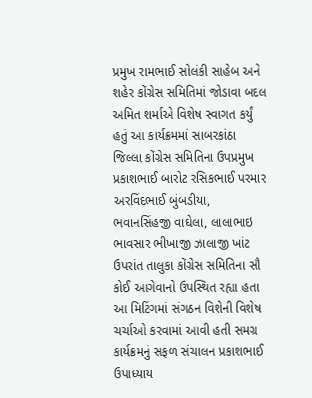પ્રમુખ રામભાઈ સોલંકી સાહેબ અને શહેર કોંગ્રેસ સમિતિમાં જોડાવા બદલ અમિત શર્માએ વિશેષ સ્વાગત કર્યું હતું આ કાર્યક્રમમાં સાબરકાંઠા જિલ્લા કોંગ્રેસ સમિતિના ઉપપ્રમુખ પ્રકાશભાઈ બારોટ રસિકભાઈ પરમાર અરવિંદભાઈ બુંબડીયા, ભવાનસિંહજી વાઘેલા, લાલાભાઇ ભાવસાર ભીખાજી ઝાલાજી ખાંટ ઉપરાંત તાલુકા કોંગ્રેસ સમિતિના સૌ કોઈ આગેવાનો ઉપસ્થિત રહ્યા હતા આ મિટિંગમાં સંગઠન વિશેની વિશેષ ચર્ચાઓ કરવામાં આવી હતી સમગ્ર કાર્યક્રમનું સફળ સંચાલન પ્રકાશભાઈ ઉપાધ્યાય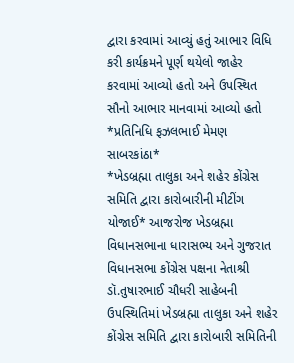દ્વારા કરવામાં આવ્યું હતું આભાર વિધિ કરી કાર્યક્રમને પૂર્ણ થયેલો જાહેર કરવામાં આવ્યો હતો અને ઉપસ્થિત સૌનો આભાર માનવામાં આવ્યો હતો *પ્રતિનિધિ ફઝલભાઈ મેમણ સાબરકાંઠા*
*ખેડબ્રહ્મા તાલુકા અને શહેર કોંગ્રેસ સમિતિ દ્વારા કારોબારીની મીટીંગ યોજાઈ* આજરોજ ખેડબ્રહ્મા વિધાનસભાના ધારાસભ્ય અને ગુજરાત વિધાનસભા કોંગ્રેસ પક્ષના નેતાશ્રી ડૉ.તુષારભાઈ ચૌધરી સાહેબની ઉપસ્થિતિમાં ખેડબ્રહ્મા તાલુકા અને શહેર કોંગ્રેસ સમિતિ દ્વારા કારોબારી સમિતિની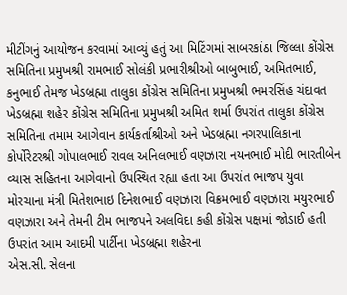મીટીંગનું આયોજન કરવામાં આવ્યું હતું આ મિટિંગમાં સાબરકાંઠા જિલ્લા કોંગ્રેસ સમિતિના પ્રમુખશ્રી રામભાઈ સોલંકી પ્રભારીશ્રીઓ બાબુભાઈ, અમિતભાઈ, કનુભાઈ તેમજ ખેડબ્રહ્મા તાલુકા કોંગ્રેસ સમિતિના પ્રમુખશ્રી ભમરસિંહ ચંદાવત ખેડબ્રહ્મા શહેર કોંગ્રેસ સમિતિના પ્રમુખશ્રી અમિત શર્મા ઉપરાંત તાલુકા કોંગ્રેસ સમિતિના તમામ આગેવાન કાર્યકર્તાશ્રીઓ અને ખેડબ્રહ્મા નગરપાલિકાના કોર્પોરેટરશ્રી ગોપાલભાઈ રાવલ અનિલભાઈ વણઝારા નયનભાઈ મોદી ભારતીબેન વ્યાસ સહિતના આગેવાનો ઉપસ્થિત રહ્યા હતા આ ઉપરાંત ભાજપ યુવા મોરચાના મંત્રી મિતેશભાઇ દિનેશભાઈ વણઝારા વિક્રમભાઈ વણઝારા મયુરભાઈ વણઝારા અને તેમની ટીમ ભાજપને અલવિદા કહી કોંગ્રેસ પક્ષમાં જોડાઈ હતી ઉપરાંત આમ આદમી પાર્ટીના ખેડબ્રહ્મા શહેરના
એસ.સી. સેલના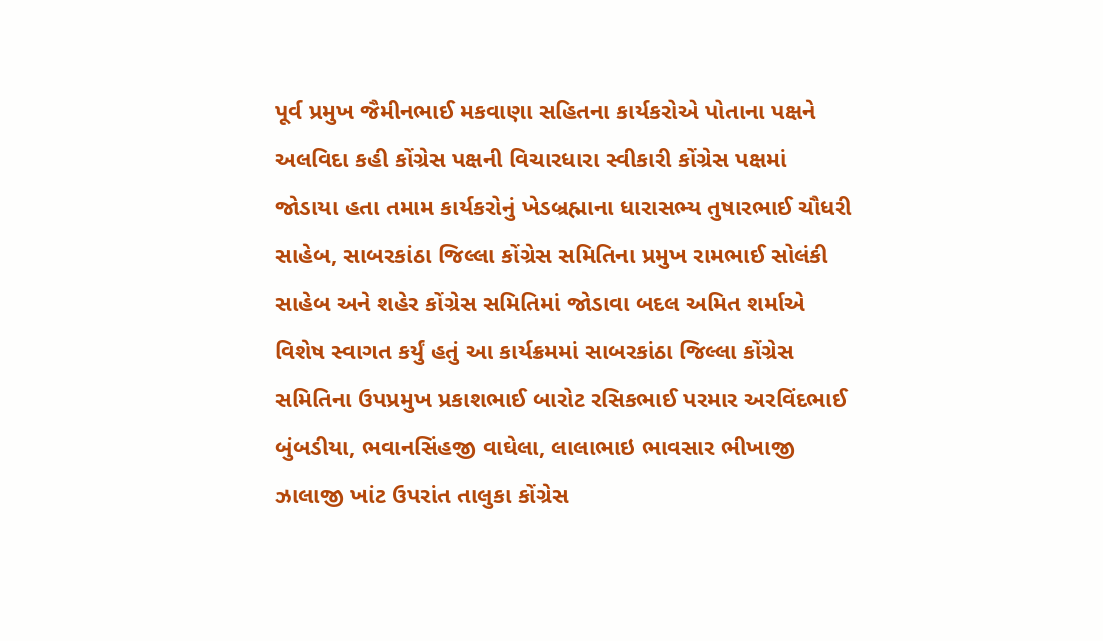પૂર્વ પ્રમુખ જૈમીનભાઈ મકવાણા સહિતના કાર્યકરોએ પોતાના પક્ષને અલવિદા કહી કોંગ્રેસ પક્ષની વિચારધારા સ્વીકારી કોંગ્રેસ પક્ષમાં જોડાયા હતા તમામ કાર્યકરોનું ખેડબ્રહ્માના ધારાસભ્ય તુષારભાઈ ચૌધરી સાહેબ, સાબરકાંઠા જિલ્લા કોંગ્રેસ સમિતિના પ્રમુખ રામભાઈ સોલંકી સાહેબ અને શહેર કોંગ્રેસ સમિતિમાં જોડાવા બદલ અમિત શર્માએ વિશેષ સ્વાગત કર્યું હતું આ કાર્યક્રમમાં સાબરકાંઠા જિલ્લા કોંગ્રેસ સમિતિના ઉપપ્રમુખ પ્રકાશભાઈ બારોટ રસિકભાઈ પરમાર અરવિંદભાઈ બુંબડીયા, ભવાનસિંહજી વાઘેલા, લાલાભાઇ ભાવસાર ભીખાજી ઝાલાજી ખાંટ ઉપરાંત તાલુકા કોંગ્રેસ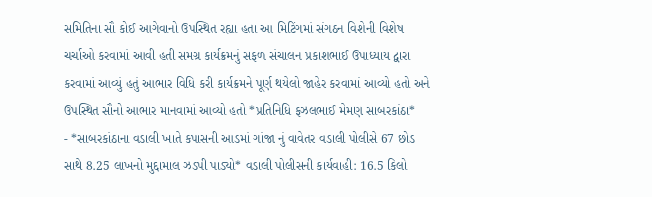સમિતિના સૌ કોઈ આગેવાનો ઉપસ્થિત રહ્યા હતા આ મિટિંગમાં સંગઠન વિશેની વિશેષ ચર્ચાઓ કરવામાં આવી હતી સમગ્ર કાર્યક્રમનું સફળ સંચાલન પ્રકાશભાઈ ઉપાધ્યાય દ્વારા કરવામાં આવ્યું હતું આભાર વિધિ કરી કાર્યક્રમને પૂર્ણ થયેલો જાહેર કરવામાં આવ્યો હતો અને ઉપસ્થિત સૌનો આભાર માનવામાં આવ્યો હતો *પ્રતિનિધિ ફઝલભાઈ મેમણ સાબરકાંઠા*
- *સાબરકાંઠાના વડાલી ખાતે કપાસની આડમાં ગાંજા નું વાવેતર વડાલી પોલીસે 67 છોડ સાથે 8.25 લાખનો મુદ્દામાલ ઝડપી પાડ્યો* વડાલી પોલીસની કાર્યવાહી: 16.5 કિલો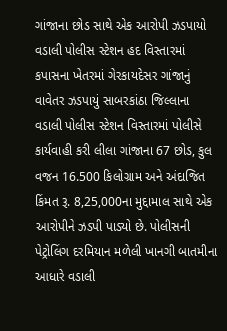ગાંજાના છોડ સાથે એક આરોપી ઝડપાયો વડાલી પોલીસ સ્ટેશન હદ વિસ્તારમાં કપાસના ખેતરમાં ગેરકાયદેસર ગાંજાનું વાવેતર ઝડપાયું સાબરકાંઠા જિલ્લાના વડાલી પોલીસ સ્ટેશન વિસ્તારમાં પોલીસે કાર્યવાહી કરી લીલા ગાંજાના 67 છોડ, કુલ વજન 16.500 કિલોગ્રામ અને અંદાજિત કિંમત રૂ. 8,25,000ના મુદ્દામાલ સાથે એક આરોપીને ઝડપી પાડ્યો છે. પોલીસની પેટ્રોલિંગ દરમિયાન મળેલી ખાનગી બાતમીના આધારે વડાલી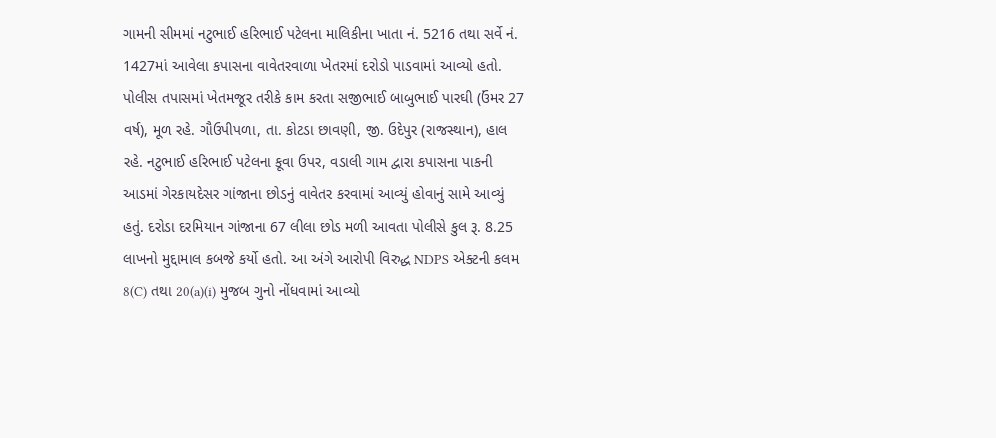ગામની સીમમાં નટુભાઈ હરિભાઈ પટેલના માલિકીના ખાતા નં. 5216 તથા સર્વે નં. 1427માં આવેલા કપાસના વાવેતરવાળા ખેતરમાં દરોડો પાડવામાં આવ્યો હતો. પોલીસ તપાસમાં ખેતમજૂર તરીકે કામ કરતા સજીભાઈ બાબુભાઈ પારઘી (ઉંમર 27 વર્ષ), મૂળ રહે. ગૌઉપીપળા, તા. કોટડા છાવણી, જી. ઉદેપુર (રાજસ્થાન), હાલ રહે. નટુભાઈ હરિભાઈ પટેલના કૂવા ઉપર, વડાલી ગામ દ્વારા કપાસના પાકની આડમાં ગેરકાયદેસર ગાંજાના છોડનું વાવેતર કરવામાં આવ્યું હોવાનું સામે આવ્યું હતું. દરોડા દરમિયાન ગાંજાના 67 લીલા છોડ મળી આવતા પોલીસે કુલ રૂ. 8.25 લાખનો મુદ્દામાલ કબજે કર્યો હતો. આ અંગે આરોપી વિરુદ્ધ NDPS એક્ટની કલમ 8(C) તથા 20(a)(i) મુજબ ગુનો નોંધવામાં આવ્યો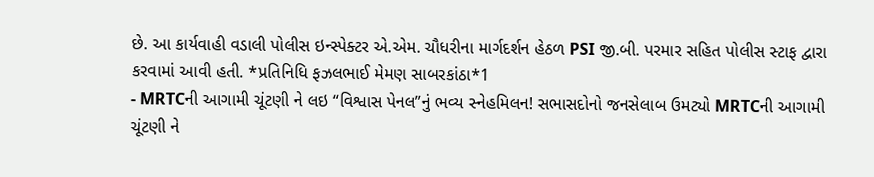છે. આ કાર્યવાહી વડાલી પોલીસ ઇન્સ્પેક્ટર એ.એમ. ચૌધરીના માર્ગદર્શન હેઠળ PSI જી.બી. પરમાર સહિત પોલીસ સ્ટાફ દ્વારા કરવામાં આવી હતી. *પ્રતિનિધિ ફઝલભાઈ મેમણ સાબરકાંઠા*1
- MRTCની આગામી ચૂંટણી ને લઇ “વિશ્વાસ પેનલ”નું ભવ્ય સ્નેહમિલન! સભાસદોનો જનસેલાબ ઉમટ્યો MRTCની આગામી ચૂંટણી ને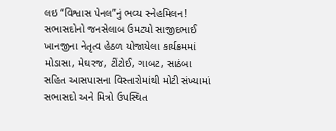લઇ “વિશ્વાસ પેનલ”નું ભવ્ય સ્નેહમિલન! સભાસદોનો જનસેલાબ ઉમટ્યો સાજીદભાઈ ખાનજીના નેતૃત્વ હેઠળ યોજાયેલા કાર્યક્રમમાં મોડાસા, મેઘરજ, ટીંટોઈ, ગાબટ, સાઠંબા સહિત આસપાસના વિસ્તારોમાંથી મોટી સંખ્યામાં સભાસદો અને મિત્રો ઉપસ્થિત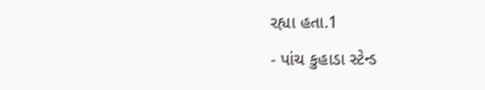રહ્યા હતા.1
- પાંચ કુહાડા સ્ટેન્ડ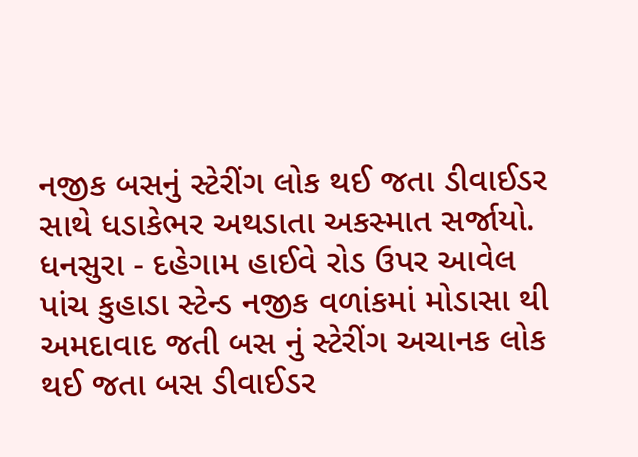નજીક બસનું સ્ટેરીંગ લોક થઈ જતા ડીવાઈડર સાથે ધડાકેભર અથડાતા અકસ્માત સર્જાયો. ધનસુરા - દહેગામ હાઈવે રોડ ઉપર આવેલ પાંચ કુહાડા સ્ટેન્ડ નજીક વળાંકમાં મોડાસા થી અમદાવાદ જતી બસ નું સ્ટેરીંગ અચાનક લોક થઈ જતા બસ ડીવાઈડર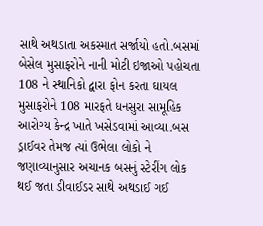સાથે અથડાતા અકસ્માત સર્જાયો હતો.બસમાં બેસેલ મુસાફરોને નાની મોટી ઇજાઓ પહોચતા 108 ને સ્થાનિકો દ્વારા ફોન કરતા ઘાયલ મુસાફરોને 108 મારફતે ધનસુરા સામૂહિક આરોગ્ય કેન્દ્ર ખાતે ખસેડવામાં આવ્યા.બસ ડ્રાઈવર તેમજ ત્યાં ઉભેલા લોકો ને જણાવ્યાનુસાર અચાનક બસનું સ્ટેરીંગ લોક થઈ જતા ડીવાઈડર સાથે અથડાઈ ગઈ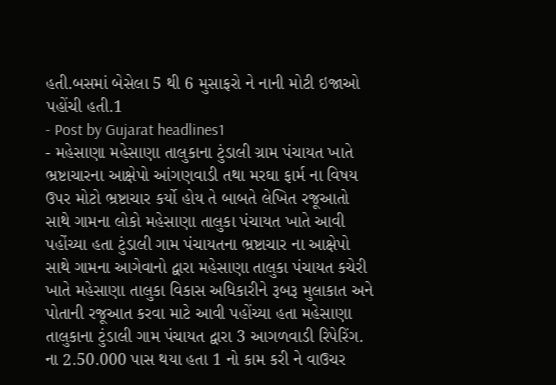હતી.બસમાં બેસેલા 5 થી 6 મુસાફરો ને નાની મોટી ઇજાઓ પહોંચી હતી.1
- Post by Gujarat headlines1
- મહેસાણા મહેસાણા તાલુકાના ટુંડાલી ગ્રામ પંચાયત ખાતે ભ્રષ્ટાચારના આક્ષેપો આંગણવાડી તથા મરઘા ફાર્મ ના વિષય ઉપર મોટો ભ્રષ્ટાચાર કર્યો હોય તે બાબતે લેખિત રજૂઆતો સાથે ગામના લોકો મહેસાણા તાલુકા પંચાયત ખાતે આવી પહોંચ્યા હતા ટુંડાલી ગામ પંચાયતના ભ્રષ્ટાચાર ના આક્ષેપો સાથે ગામના આગેવાનો દ્વારા મહેસાણા તાલુકા પંચાયત કચેરી ખાતે મહેસાણા તાલુકા વિકાસ અધિકારીને રૂબરૂ મુલાકાત અને પોતાની રજૂઆત કરવા માટે આવી પહોંચ્યા હતા મહેસાણા તાલુકાના ટુંડાલી ગામ પંચાયત દ્વારા 3 આગળવાડી રિપેરિંગ. ના 2.50.000 પાસ થયા હતા 1 નો કામ કરી ને વાઉચર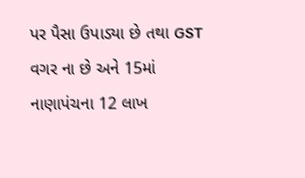પર પૈસા ઉપાડ્યા છે તથા GST વગર ના છે અને 15માં નાણાપંચના 12 લાખ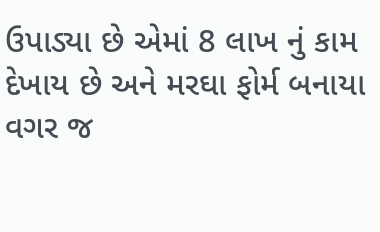ઉપાડ્યા છે એમાં 8 લાખ નું કામ દેખાય છે અને મરઘા ફોર્મ બનાયા વગર જ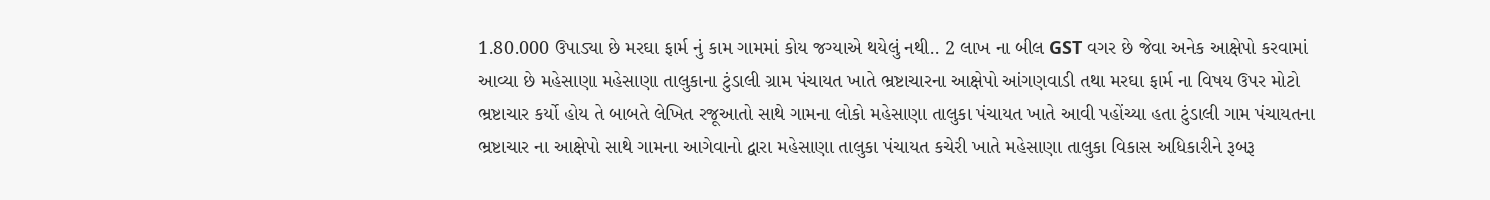1.80.000 ઉપાડ્યા છે મરઘા ફાર્મ નું કામ ગામમાં કોય જગ્યાએ થયેલું નથી.. 2 લાખ ના બીલ GST વગર છે જેવા અનેક આક્ષેપો કરવામાં આવ્યા છે મહેસાણા મહેસાણા તાલુકાના ટુંડાલી ગ્રામ પંચાયત ખાતે ભ્રષ્ટાચારના આક્ષેપો આંગણવાડી તથા મરઘા ફાર્મ ના વિષય ઉપર મોટો ભ્રષ્ટાચાર કર્યો હોય તે બાબતે લેખિત રજૂઆતો સાથે ગામના લોકો મહેસાણા તાલુકા પંચાયત ખાતે આવી પહોંચ્યા હતા ટુંડાલી ગામ પંચાયતના ભ્રષ્ટાચાર ના આક્ષેપો સાથે ગામના આગેવાનો દ્વારા મહેસાણા તાલુકા પંચાયત કચેરી ખાતે મહેસાણા તાલુકા વિકાસ અધિકારીને રૂબરૂ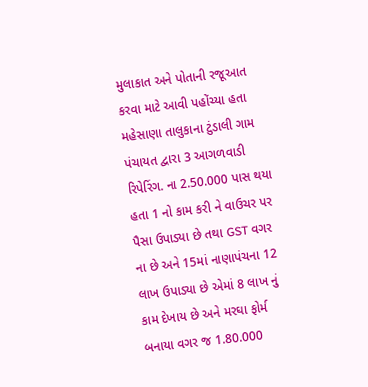મુલાકાત અને પોતાની રજૂઆત કરવા માટે આવી પહોંચ્યા હતા મહેસાણા તાલુકાના ટુંડાલી ગામ પંચાયત દ્વારા 3 આગળવાડી રિપેરિંગ. ના 2.50.000 પાસ થયા હતા 1 નો કામ કરી ને વાઉચર પર પૈસા ઉપાડ્યા છે તથા GST વગર ના છે અને 15માં નાણાપંચના 12 લાખ ઉપાડ્યા છે એમાં 8 લાખ નું કામ દેખાય છે અને મરઘા ફોર્મ બનાયા વગર જ 1.80.000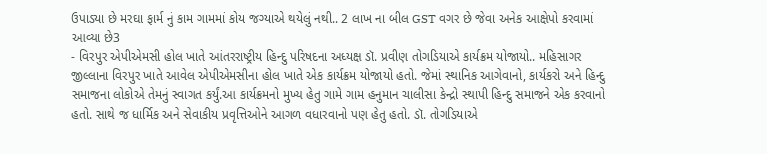ઉપાડ્યા છે મરઘા ફાર્મ નું કામ ગામમાં કોય જગ્યાએ થયેલું નથી.. 2 લાખ ના બીલ GST વગર છે જેવા અનેક આક્ષેપો કરવામાં આવ્યા છે3
- વિરપુર એપીએમસી હોલ ખાતે આંતરરાષ્ટ્રીય હિન્દુ પરિષદના અધ્યક્ષ ડૉ. પ્રવીણ તોગડિયાએ કાર્યક્રમ યોજાયો.. મહિસાગર જીલ્લાના વિરપુર ખાતે આવેલ એપીએમસીના હોલ ખાતે એક કાર્યક્રમ યોજાયો હતો. જેમાં સ્થાનિક આગેવાનો, કાર્યકરો અને હિન્દુ સમાજના લોકોએ તેમનું સ્વાગત કર્યું.આ કાર્યક્રમનો મુખ્ય હેતુ ગામે ગામ હનુમાન ચાલીસા કેન્દ્રો સ્થાપી હિન્દુ સમાજને એક કરવાનો હતો. સાથે જ ધાર્મિક અને સેવાકીય પ્રવૃત્તિઓને આગળ વધારવાનો પણ હેતુ હતો. ડૉ. તોગડિયાએ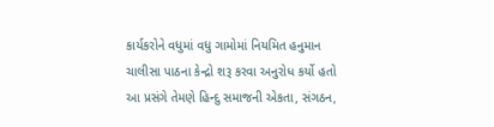કાર્યકરોને વધુમાં વધુ ગામોમાં નિયમિત હનુમાન ચાલીસા પાઠના કેન્દ્રો શરૂ કરવા અનુરોધ કર્યો હતો આ પ્રસંગે તેમણે હિન્દુ સમાજની એકતા, સંગઠન,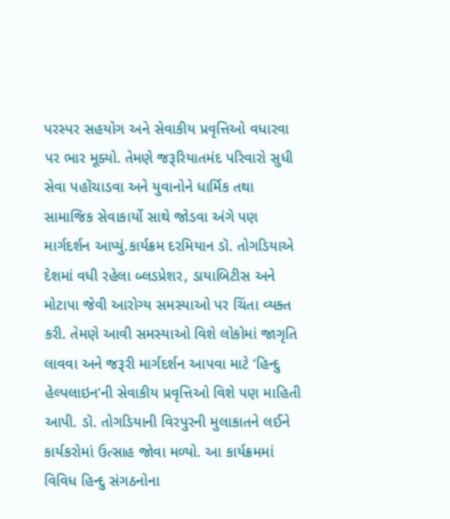પરસ્પર સહયોગ અને સેવાકીય પ્રવૃત્તિઓ વધારવા પર ભાર મૂક્યો. તેમણે જરૂરિયાતમંદ પરિવારો સુધી સેવા પહોંચાડવા અને યુવાનોને ધાર્મિક તથા સામાજિક સેવાકાર્યો સાથે જોડવા અંગે પણ માર્ગદર્શન આપ્યું.કાર્યક્રમ દરમિયાન ડૉ. તોગડિયાએ દેશમાં વધી રહેલા બ્લડપ્રેશર, ડાયાબિટીસ અને મોટાપા જેવી આરોગ્ય સમસ્યાઓ પર ચિંતા વ્યક્ત કરી. તેમણે આવી સમસ્યાઓ વિશે લોકોમાં જાગૃતિ લાવવા અને જરૂરી માર્ગદર્શન આપવા માટે ‘હિન્દુ હેલ્પલાઇન’ની સેવાકીય પ્રવૃત્તિઓ વિશે પણ માહિતી આપી. ડૉ. તોગડિયાની વિરપુરની મુલાકાતને લઈને કાર્યકરોમાં ઉત્સાહ જોવા મળ્યો. આ કાર્યક્રમમાં વિવિધ હિન્દુ સંગઠનોના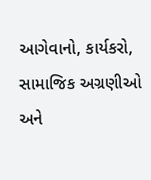આગેવાનો, કાર્યકરો, સામાજિક અગ્રણીઓ અને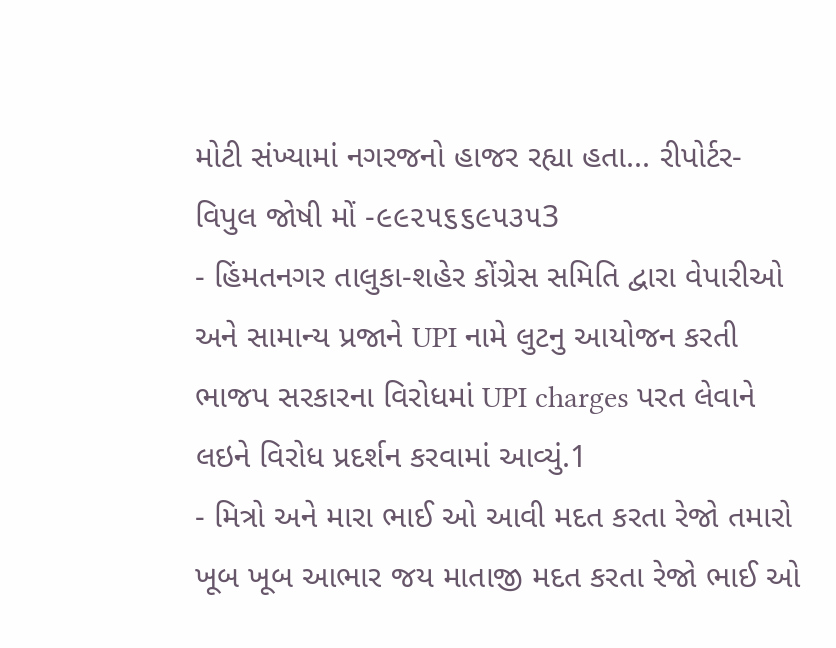મોટી સંખ્યામાં નગરજનો હાજર રહ્યા હતા... રીપોર્ટર- વિપુલ જોષી મોં -૯૯૨૫૬૬૯૫૩૫3
- હિંમતનગર તાલુકા-શહેર કોંગ્રેસ સમિતિ દ્વારા વેપારીઓ અને સામાન્ય પ્રજાને UPI નામે લુટનુ આયોજન કરતી ભાજપ સરકારના વિરોધમાં UPI charges પરત લેવાને લઇને વિરોધ પ્રદર્શન કરવામાં આવ્યું.1
- મિત્રો અને મારા ભાઈ ઓ આવી મદત કરતા રેજો તમારો ખૂબ ખૂબ આભાર જય માતાજી મદત કરતા રેજો ભાઈ ઓ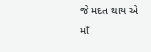જે મદત થાય એ માઁ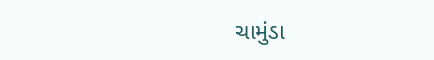ચામુંડા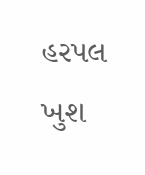હરપલ ખુશ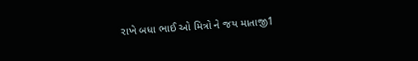રાખે બધા ભાઈ ઓ મિત્રો ને જય માતાજી1